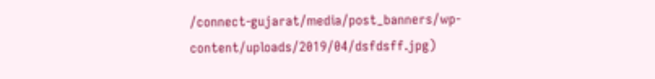/connect-gujarat/media/post_banners/wp-content/uploads/2019/04/dsfdsff.jpg)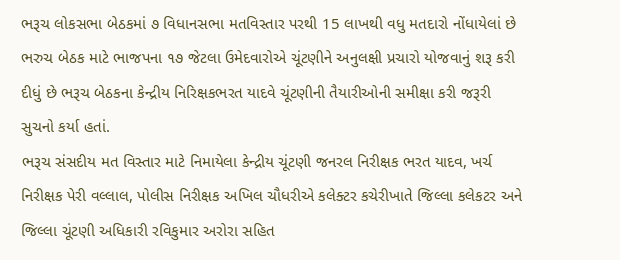ભરૂચ લોકસભા બેઠકમાં ૭ વિધાનસભા મતવિસ્તાર પરથી 15 લાખથી વધુ મતદારો નોંધાયેલાં છે
ભરુચ બેઠક માટે ભાજપના ૧૭ જેટલા ઉમેદવારોએ ચૂંટણીને અનુલક્ષી પ્રચારો યોજવાનું શરૂ કરી દીધું છે ભરૂચ બેઠકના કેન્દ્રીય નિરિક્ષકભરત યાદવે ચૂંટણીની તૈયારીઓની સમીક્ષા કરી જરૂરી સુચનો કર્યા હતાં.
ભરૂચ સંસદીય મત વિસ્તાર માટે નિમાયેલા કેન્દ્રીય ચૂંટણી જનરલ નિરીક્ષક ભરત યાદવ, ખર્ચ નિરીક્ષક પેરી વલ્લાલ, પોલીસ નિરીક્ષક અખિલ ચૌધરીએ કલેક્ટર કચેરીખાતે જિલ્લા કલેકટર અને જિલ્લા ચૂંટણી અધિકારી રવિકુમાર અરોરા સહિત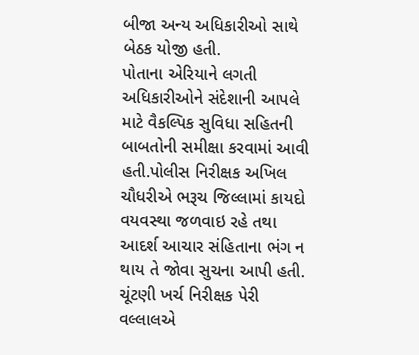બીજા અન્ય અધિકારીઓ સાથે બેઠક યોજી હતી.
પોતાના એરિયાને લગતી અધિકારીઓને સંદેશાની આપલે માટે વૈકલ્પિક સુવિધા સહિતની બાબતોની સમીક્ષા કરવામાં આવી હતી.પોલીસ નિરીક્ષક અખિલ ચૌધરીએ ભરૂચ જિલ્લામાં કાયદો વયવસ્થા જળવાઇ રહે તથા આદર્શ આચાર સંહિતાના ભંગ ન થાય તે જોવા સુચના આપી હતી. ચૂંટણી ખર્ચ નિરીક્ષક પેરી વલ્લાલએ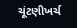ચૂંટણીખર્ચ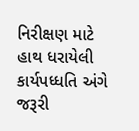નિરીક્ષણ માટે હાથ ધરાયેલી કાર્યપધ્ધતિ અંગે જરૂરી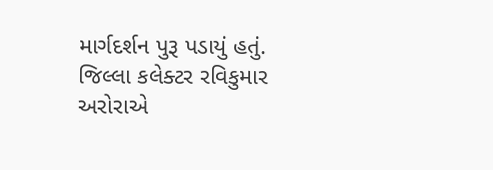માર્ગદર્શન પુરૂ પડાયું હતું.
જિલ્લા કલેક્ટર રવિકુમાર અરોરાએ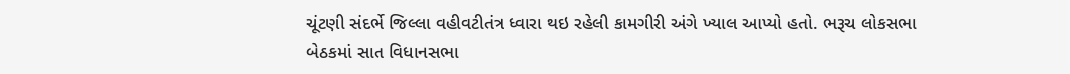ચૂંટણી સંદર્ભે જિલ્લા વહીવટીતંત્ર ધ્વારા થઇ રહેલી કામગીરી અંગે ખ્યાલ આપ્યો હતો. ભરૂચ લોકસભા બેઠકમાં સાત વિધાનસભા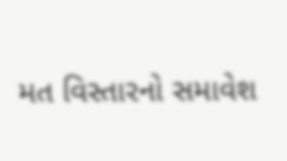મત વિસ્તારનો સમાવેશ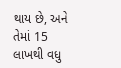થાય છે, અને તેમાં 15 લાખથી વધુ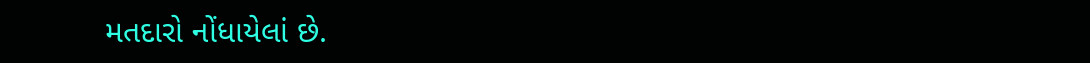મતદારો નોંધાયેલાં છે.